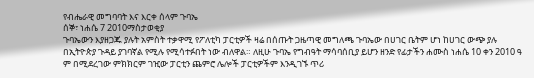የብሔራዊ መግባባት እና እርቀ ሰላም ጉባኤ
ሰኞ፣ ነሐሴ 7 2010ማስታወቂያ
ጉባኤውን እያዘጋጁ ያሉት አምስት ተቃዋሚ የፖለቲካ ፓርቲዎች ዛሬ በሰጡት ጋዜጣዊ መግለጫ ጉባኤው በሀገር ቤትም ሆነ ከሀገር ውጭ ያሉ በኢትዮጵያ ጉዳይ ያገባኛል የሚሉ የሚሳተፉበት ነው ብለዋል። ለዚሁ ጉባኤ የግብዓት ማሳባሰቢያ ይሆን ዘንድ የፊታችን ሐሙስ ነሐሴ 10 ቀን 2010 ዓ ም በሚደረገው ምክክርም ገዢው ፓርቲን ጨምሮ ሌሎች ፓርቲዎችም እንዲገኙ ጥሪ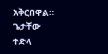አቅርበዋል።
ጌታቸው ተድላ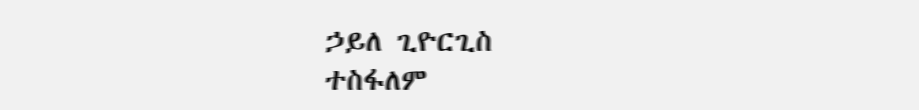ኃይለ ጊዮርጊስ
ተስፋለም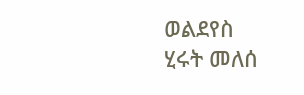ወልደየስ
ሂሩት መለሰ